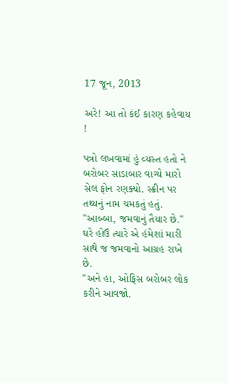17 જૂન, 2013

અરે! આ તો કંઈ કારણ કહેવાય !

પત્રો લખવામાં હું વ્યસ્ત હતો ને બરોબર સાડાબાર વાગ્યે મારો સેલ ફોન રણક્યો. સ્ક્રીન પર તથ્યનું નામ ચમકતું હતું.
"આબ્બા, જમવાનું તૈયાર છે." ઘરે હોઉં ત્યારે એ હંમેશાં મારી સાથે જ જમવાનો આગ્રહ રાખે છે.
"અને હા, ઓફિસ બરોબર લોક કરીને આવજો.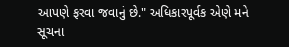આપણે ફરવા જવાનું છે." અધિકારપૂર્વક એણે મને સૂચના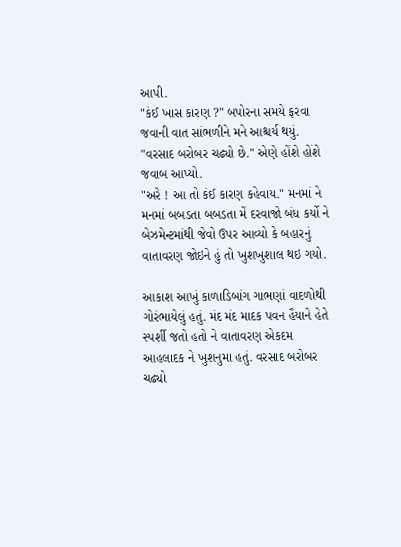આપી.
"કંઈ ખાસ કારણ ?" બપોરના સમયે ફરવા જવાની વાત સાંભળીને મને આશ્ચર્ય થયું.
"વરસાદ બરોબર ચઢ્યો છે." એણે હોંશે હોંશે જવાબ આપ્યો.
"અરે ! આ તો કંઈ કારણ કહેવાય." મનમાં ને મનમાં બબડતા બબડતા મેં દરવાજો બંધ કર્યો ને બેઝમેન્ટમાંથી જેવો ઉપર આવ્યો કે બહારનું વાતાવરણ જોઇને હું તો ખુશખુશાલ થઇ ગયો.

આકાશ આખું કાળાડિબાંગ ગાભણાં વાદળોથી ગોરંભાયેલું હતું. મંદ મંદ માદક પવન હૈયાને હેતે સ્પર્શી જતો હતો ને વાતાવરણ એકદમ આહલાદક ને ખુશનુમા હતું. વરસાદ બરોબર ચઢ્યો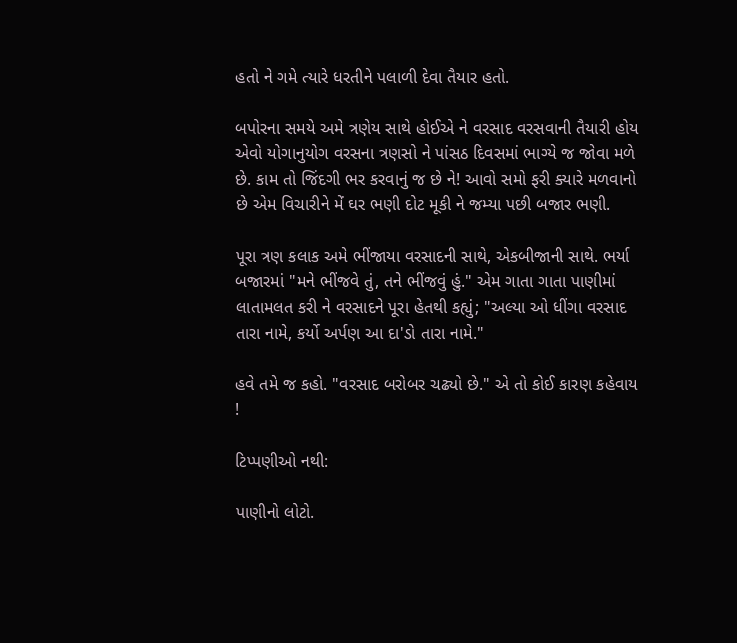હતો ને ગમે ત્યારે ધરતીને પલાળી દેવા તૈયાર હતો.

બપોરના સમયે અમે ત્રણેય સાથે હોઈએ ને વરસાદ વરસવાની તૈયારી હોય એવો યોગાનુયોગ વરસના ત્રણસો ને પાંસઠ દિવસમાં ભાગ્યે જ જોવા મળે છે. કામ તો જિંદગી ભર કરવાનું જ છે ને! આવો સમો ફરી ક્યારે મળવાનો છે એમ વિચારીને મેં ઘર ભણી દોટ મૂકી ને જમ્યા પછી બજાર ભણી.

પૂરા ત્રણ કલાક અમે ભીંજાયા વરસાદની સાથે, એકબીજાની સાથે. ભર્યા બજારમાં "મને ભીંજવે તું, તને ભીંજવું હું." એમ ગાતા ગાતા પાણીમાં લાતામલત કરી ને વરસાદને પૂરા હેતથી કહ્યું; "અલ્યા ઓ ધીંગા વરસાદ તારા નામે, કર્યો અર્પણ આ દા'ડો તારા નામે."

હવે તમે જ કહો. "વરસાદ બરોબર ચઢ્યો છે." એ તો કોઈ કારણ કહેવાય !

ટિપ્પણીઓ નથી:

પાણીનો લોટો.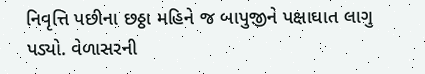નિવૃત્તિ પછીના છઠ્ઠા મહિને જ બાપુજીને પક્ષાઘાત લાગુ પડ્યો. વેળાસરની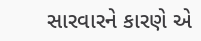સારવારને કારણે એ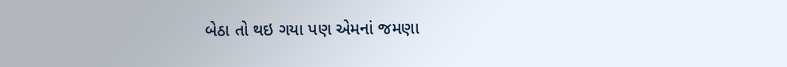બેઠા તો થઇ ગયા પણ એમનાં જમણા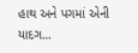હાથ અને પગમાં એની યાદગ...